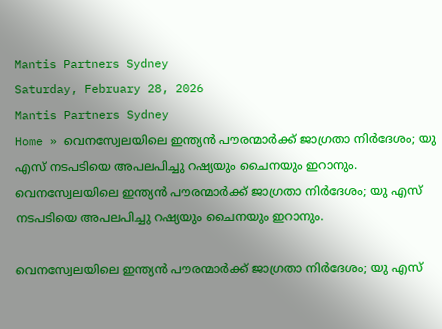Mantis Partners Sydney
Saturday, February 28, 2026
Mantis Partners Sydney
Home » വെനസ്വേലയിലെ ഇന്ത്യൻ പൗരന്മാർക്ക് ജാഗ്രതാ നിർദേശം; യു എസ് നടപടിയെ അപലപിച്ചു റഷ്യയും ചൈനയും ഇറാനും.
വെനസ്വേലയിലെ ഇന്ത്യൻ പൗരന്മാർക്ക് ജാഗ്രതാ നിർദേശം; യു എസ് നടപടിയെ അപലപിച്ചു റഷ്യയും ചൈനയും ഇറാനും.

വെനസ്വേലയിലെ ഇന്ത്യൻ പൗരന്മാർക്ക് ജാഗ്രതാ നിർദേശം; യു എസ്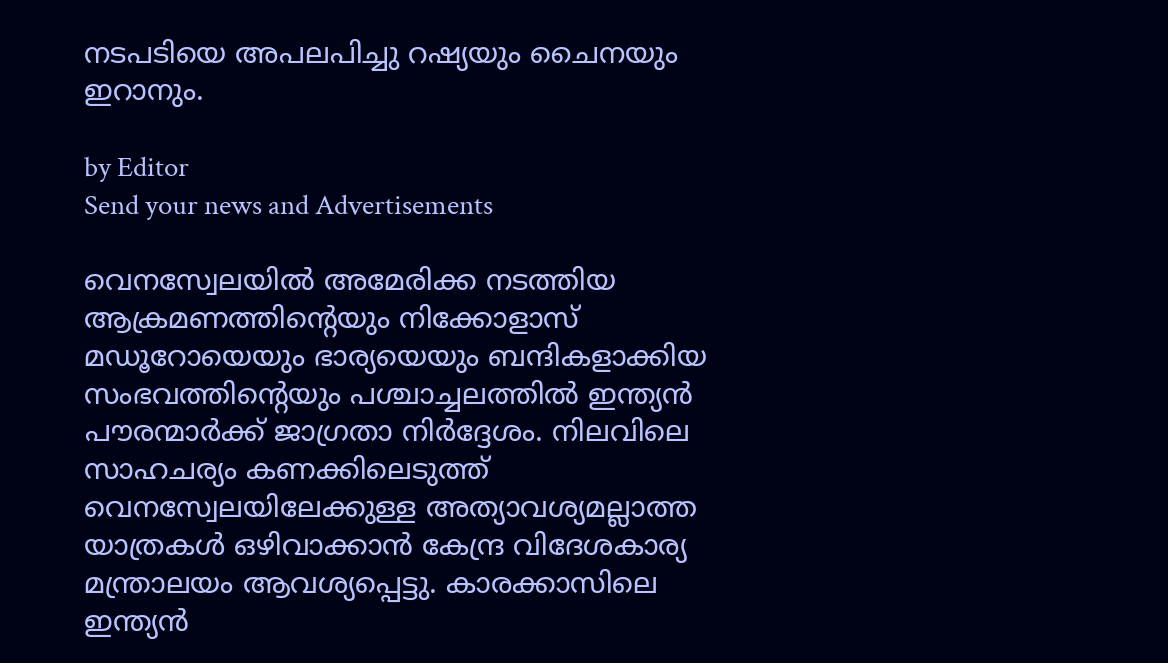നടപടിയെ അപലപിച്ചു റഷ്യയും ചൈനയും ഇറാനും.

by Editor
Send your news and Advertisements

വെനസ്വേലയിൽ അമേരിക്ക നടത്തിയ ആക്രമണത്തിൻ്റെയും നിക്കോളാസ് മഡൂറോയെയും ഭാര്യയെയും ബന്ദികളാക്കിയ സംഭവത്തിൻ്റെയും പശ്ചാച്ചലത്തിൽ ഇന്ത്യൻ പൗരന്മാർക്ക് ജാഗ്രതാ നിർദ്ദേശം. നിലവിലെ സാഹചര്യം കണക്കിലെടുത്ത് വെനസ്വേലയിലേക്കുള്ള അത്യാവശ്യമല്ലാത്ത യാത്രകൾ ഒഴിവാക്കാൻ കേന്ദ്ര വിദേശകാര്യ മന്ത്രാലയം ആവശ്യപ്പെട്ടു. കാരക്കാസിലെ ഇന്ത്യൻ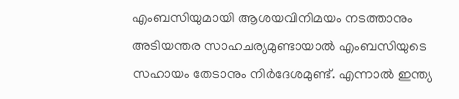എംബസിയുമായി ആശയവിനിമയം നടത്താനും അടിയന്തര സാഹചര്യമുണ്ടായാൽ എംബസിയുടെ സഹായം തേടാനും നിർദേശമുണ്ട്. എന്നാൽ ഇന്ത്യ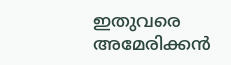ഇതുവരെ അമേരിക്കൻ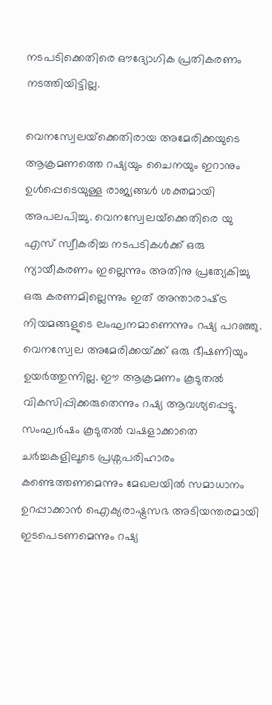നടപടിക്കെതിരെ ഔദ്യോഗിക പ്രതികരണം നടത്തിയിട്ടില്ല.

വെനസ്വേലയ്‌ക്കെതിരായ അമേരിക്കയുടെ ആക്രമണത്തെ റഷ്യയും ചൈനയും ഇറാനും ഉൾപ്പെടെയുള്ള രാജ്യങ്ങൾ ശക്തമായി അപലപിച്ചു. വെനസ്വേലയ്‌ക്കെതിരെ യു എസ് സ്വീകരിച്ച നടപടികൾക്ക് ഒരു ന്യായീകരണം ഇല്ലെന്നും അതിനു പ്രത്യേകിച്ചു ഒരു കരണമില്ലെന്നും ഇത് അന്താരാഷ്‌ട്ര നിയമങ്ങളുടെ ലംഘനമാണെന്നും റഷ്യ പറഞ്ഞു. വെനസ്വേല അമേരിക്കയ്‌ക്ക് ഒരു ഭീഷണിയും ഉയർത്തുന്നില്ല. ഈ ആക്രമണം കൂടുതൽ വികസിപ്പിക്കരുതെന്നും റഷ്യ ആവശ്യപ്പെട്ടു. സംഘർഷം കൂടുതൽ വഷളാക്കാതെ ചർച്ചകളിലൂടെ പ്രശ്നപരിഹാരം കണ്ടെത്തണമെന്നും മേഖലയിൽ സമാധാനം ഉറപ്പാക്കാൻ ഐക്യരാഷ്ട്രസഭ അടിയന്തരമായി ഇടപെടണമെന്നും റഷ്യ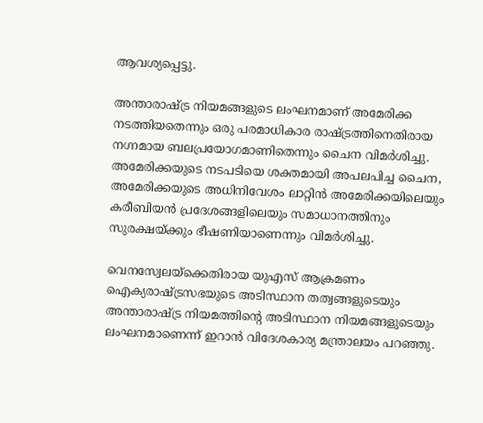ആവശ്യപ്പെട്ടു.

അന്താരാഷ്ട്ര നിയമങ്ങളുടെ ലംഘനമാണ് അമേരിക്ക നടത്തിയതെന്നും ഒരു പരമാധികാര രാഷ്ട്രത്തിനെതിരായ നഗ്നമായ ബലപ്രയോഗമാണിതെന്നും ചൈന വിമർശിച്ചു. അമേരിക്കയുടെ നടപടിയെ ശക്തമായി അപലപിച്ച ചൈന, അമേരിക്കയുടെ അധിനിവേശം ലാറ്റിൻ അമേരിക്കയിലെയും കരീബിയൻ പ്രദേശങ്ങളിലെയും സമാധാനത്തിനും സുരക്ഷയ്ക്കും ഭീഷണിയാണെന്നും വിമർശിച്ചു.

വെനസ്വേലയ്‌ക്കെതിരായ യുഎസ് ആക്രമണം ഐക്യരാഷ്‌ട്രസഭയുടെ അടിസ്ഥാന തത്വങ്ങളുടെയും അന്താരാഷ്‌ട്ര നിയമത്തിന്റെ അടിസ്ഥാന നിയമങ്ങളുടെയും ലംഘനമാണെന്ന് ഇറാൻ വിദേശകാര്യ മന്ത്രാലയം പറഞ്ഞു.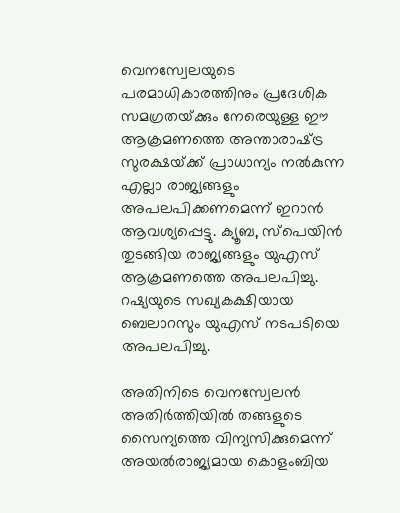വെനസ്വേലയുടെ പരമാധികാരത്തിനും പ്രദേശിക സമഗ്രതയ്‌ക്കും നേരെയുള്ള ഈ ആക്രമണത്തെ അന്താരാഷ്‌ട്ര സുരക്ഷയ്‌ക്ക് പ്രാധാന്യം നൽകുന്ന എല്ലാ രാജ്യങ്ങളും അപലപിക്കണമെന്ന് ഇറാൻ ആവശ്യപ്പെട്ടു. ക്യൂബ, സ്പെയിൻ തുടങ്ങിയ രാജ്യങ്ങളും യുഎസ് ആക്രമണത്തെ അപലപിച്ചു. റഷ്യയുടെ സഖ്യകക്ഷിയായ ബെലാറസും യുഎസ് നടപടിയെ അപലപിച്ചു.

അതിനിടെ വെനസ്വേലൻ അതിർത്തിയിൽ തങ്ങളുടെ സൈന്യത്തെ വിന്യസിക്കുമെന്ന് അയൽരാജ്യമായ കൊളംബിയ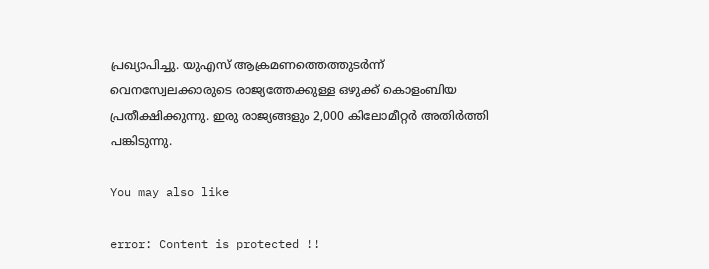പ്രഖ്യാപിച്ചു. യുഎസ് ആക്രമണത്തെത്തുടർന്ന് വെനസ്വേലക്കാരുടെ രാജ്യത്തേക്കുള്ള ഒഴുക്ക് കൊളംബിയ പ്രതീക്ഷിക്കുന്നു. ഇരു രാജ്യങ്ങളും 2,000 കിലോമീറ്റർ അതിർത്തി പങ്കിടുന്നു.

You may also like

error: Content is protected !!